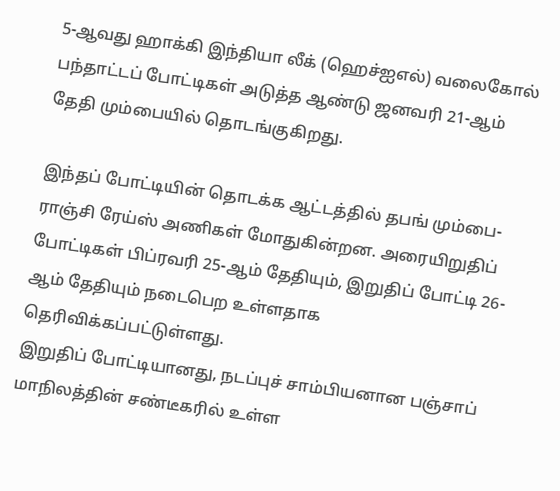5-ஆவது ஹாக்கி இந்தியா லீக் (ஹெச்ஐஎல்) வலைகோல் பந்தாட்டப் போட்டிகள் அடுத்த ஆண்டு ஜனவரி 21-ஆம் தேதி மும்பையில் தொடங்குகிறது.

இந்தப் போட்டியின் தொடக்க ஆட்டத்தில் தபங் மும்பை-ராஞ்சி ரேய்ஸ் அணிகள் மோதுகின்றன. அரையிறுதிப் போட்டிகள் பிப்ரவரி 25-ஆம் தேதியும், இறுதிப் போட்டி 26-ஆம் தேதியும் நடைபெற உள்ளதாக தெரிவிக்கப்பட்டுள்ளது.
இறுதிப் போட்டியானது, நடப்புச் சாம்பியனான பஞ்சாப் மாநிலத்தின் சண்டீகரில் உள்ள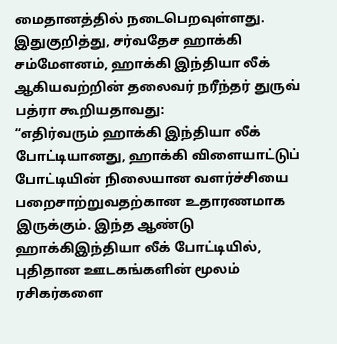மைதானத்தில் நடைபெறவுள்ளது.
இதுகுறித்து, சர்வதேச ஹாக்கி சம்மேளனம், ஹாக்கி இந்தியா லீக் ஆகியவற்றின் தலைவர் நரீந்தர் துருவ் பத்ரா கூறியதாவது:
“எதிர்வரும் ஹாக்கி இந்தியா லீக் போட்டியானது, ஹாக்கி விளையாட்டுப் போட்டியின் நிலையான வளர்ச்சியை பறைசாற்றுவதற்கான உதாரணமாக இருக்கும். இந்த ஆண்டு ஹாக்கிஇந்தியா லீக் போட்டியில், புதிதான ஊடகங்களின் மூலம் ரசிகர்களை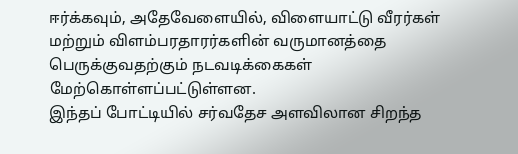ஈர்க்கவும், அதேவேளையில், விளையாட்டு வீரர்கள் மற்றும் விளம்பரதாரர்களின் வருமானத்தை பெருக்குவதற்கும் நடவடிக்கைகள் மேற்கொள்ளப்பட்டுள்ளன.
இந்தப் போட்டியில் சர்வதேச அளவிலான சிறந்த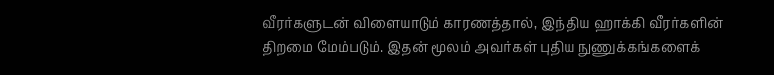வீரர்களுடன் விளையாடும் காரணத்தால், இந்திய ஹாக்கி வீரர்களின் திறமை மேம்படும். இதன் மூலம் அவர்கள் புதிய நுணுக்கங்களைக்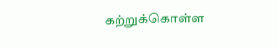கற்றுக்கொள்ள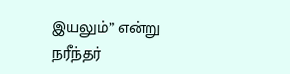இயலும்” என்று நரீந்தர்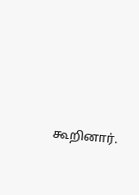கூறினார்.